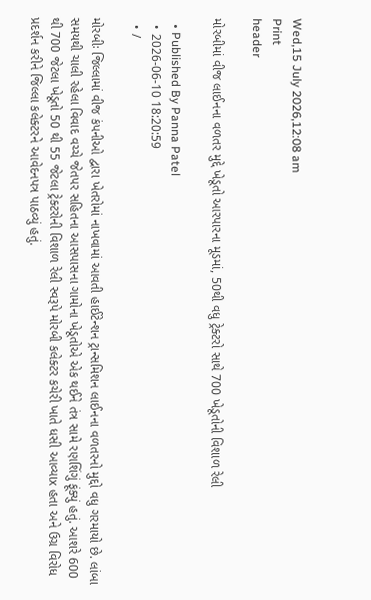Wed,15 July 2026,12:08 am
Print
header

મોરબીમાં વીજ લાઈનના વળતર મુદ્દે ખેડૂતો આરપારના મૂડમાં, 50થી વધુ ટ્રેક્ટરો સાથે 700 ખેડૂતોની વિશાળ રેલી

  • Published By Panna Patel
  • 2026-06-10 18:20:59
  • /

મોરબીઃ જિલ્લામાં વીજ કંપનીઓ દ્વારા ખેતરોમાં નાખવામાં આવતી હાઈટેન્શન ટ્રાન્સમિશન લાઈનના વળતરનો મુદ્દો વધુ ગરમાયો છે. લાંબા સમયથી ચાલી રહેલા વિવાદ વચ્ચે જેતપર સહિતના આસપાસના ગામોના ખેડૂતોએ એક થઈને તંત્ર સામે રણશિંગું ફૂંક્યું હતું. આશરે 600 થી 700 જેટલા ખેડૂતો 50 થી 55 જેટલા ટ્રેક્ટરોની વિશાળ રેલી સ્વરૂપે મોરબી કલેક્ટર કચેરી ખાતે ધસી આવ્યાx હતા અને ઉગ્ર વિરોધ પ્રદર્શન કરીને જિલ્લા કલેક્ટરને આવેદનપત્ર પાઠવ્યું હતું.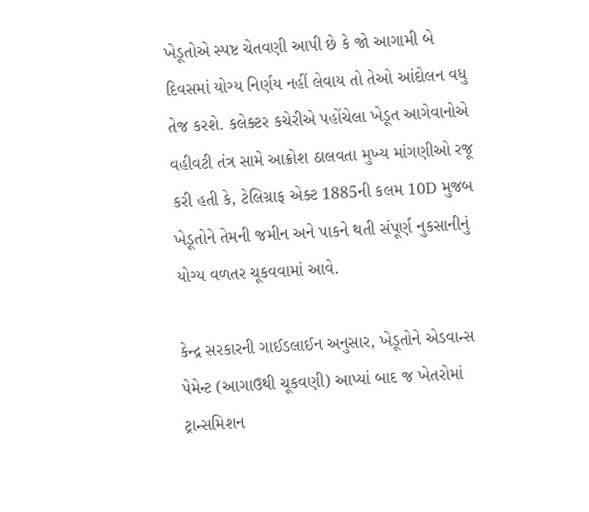ખેડૂતોએ સ્પષ્ટ ચેતવણી આપી છે કે જો આગામી બે દિવસમાં યોગ્ય નિર્ણય નહીં લેવાય તો તેઓ આંદોલન વધુ તેજ કરશે. કલેક્ટર કચેરીએ પહોંચેલા ખેડૂત આગેવાનોએ વહીવટી તંત્ર સામે આક્રોશ ઠાલવતા મુખ્ય માંગણીઓ રજૂ કરી હતી કે, ટેલિગ્રાફ એક્ટ 1885ની કલમ 10D મુજબ ખેડૂતોને તેમની જમીન અને પાકને થતી સંપૂર્ણ નુકસાનીનું યોગ્ય વળતર ચૂકવવામાં આવે.

કેન્દ્ર સરકારની ગાઈડલાઈન અનુસાર, ખેડૂતોને એડવાન્સ પેમેન્ટ (આગાઉથી ચૂકવણી) આપ્યાં બાદ જ ખેતરોમાં ટ્રાન્સમિશન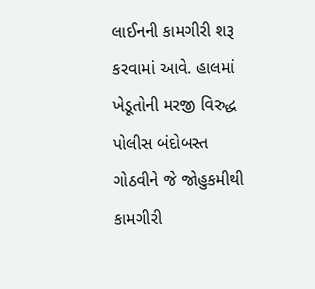લાઈનની કામગીરી શરૂ કરવામાં આવે. હાલમાં ખેડૂતોની મરજી વિરુદ્ધ પોલીસ બંદોબસ્ત ગોઠવીને જે જોહુકમીથી કામગીરી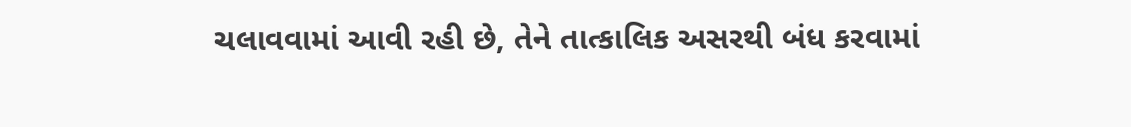ચલાવવામાં આવી રહી છે, તેને તાત્કાલિક અસરથી બંધ કરવામાં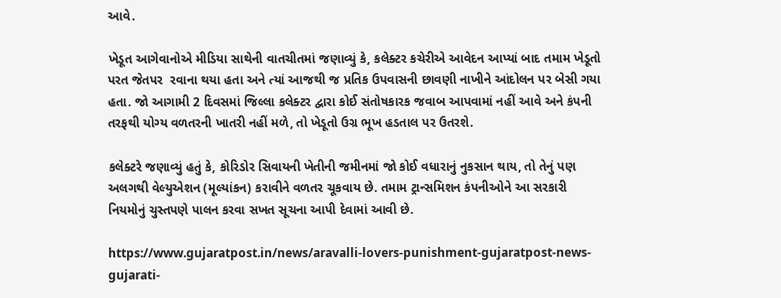આવે.

ખેડૂત આગેવાનોએ મીડિયા સાથેની વાતચીતમાં જણાવ્યું કે, કલેક્ટર કચેરીએ આવેદન આપ્યાં બાદ તમામ ખેડૂતો પરત જેતપર  રવાના થયા હતા અને ત્યાં આજથી જ પ્રતિક ઉપવાસની છાવણી નાખીને આંદોલન પર બેસી ગયા હતા. જો આગામી 2 દિવસમાં જિલ્લા કલેક્ટર દ્વારા કોઈ સંતોષકારક જવાબ આપવામાં નહીં આવે અને કંપની તરફથી યોગ્ય વળતરની ખાતરી નહીં મળે, તો ખેડૂતો ઉગ્ર ભૂખ હડતાલ પર ઉતરશે.

કલેક્ટરે જણાવ્યું હતું કે, કોરિડોર સિવાયની ખેતીની જમીનમાં જો કોઈ વધારાનું નુકસાન થાય, તો તેનું પણ અલગથી વેલ્યુએશન (મૂલ્યાંકન) કરાવીને વળતર ચૂકવાય છે. તમામ ટ્રાન્સમિશન કંપનીઓને આ સરકારી નિયમોનું ચુસ્તપણે પાલન કરવા સખત સૂચના આપી દેવામાં આવી છે.

https://www.gujaratpost.in/news/aravalli-lovers-punishment-gujaratpost-news-gujarati-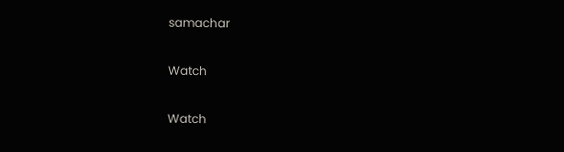samachar

Watch

Watch